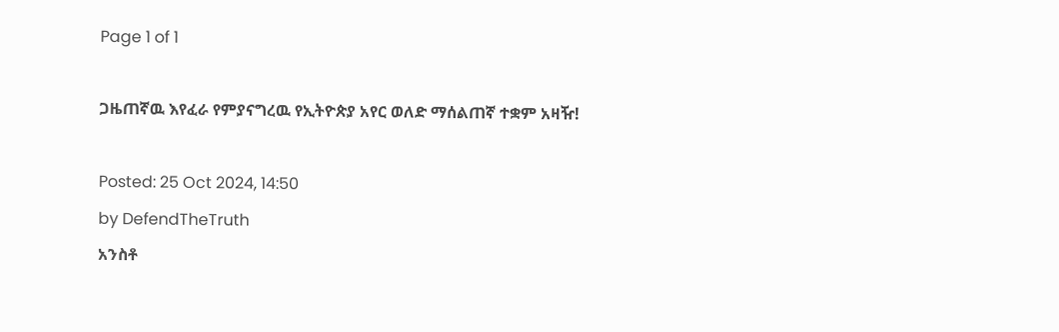Page 1 of 1

ጋዜጠኛዉ እየፈራ የምያናግረዉ የኢትዮጵያ አየር ወለድ ማሰልጠኛ ተቋም አዛዥ!

Posted: 25 Oct 2024, 14:50
by DefendTheTruth
አንስቶ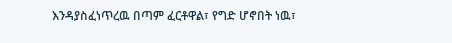እንዳያስፈነጥረዉ በጣም ፈርቶዋል፣ የግድ ሆኖበት ነዉ፣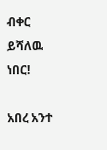ብቀር ይሻለዉ ነበር!

አበረ አንተ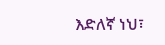እድለኛ ነህ፣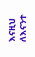እናዚህ ለእናንተ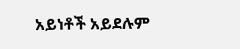አይነቶች አይደሉም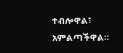ተብሎዋል፣ አምልጣችዋል።